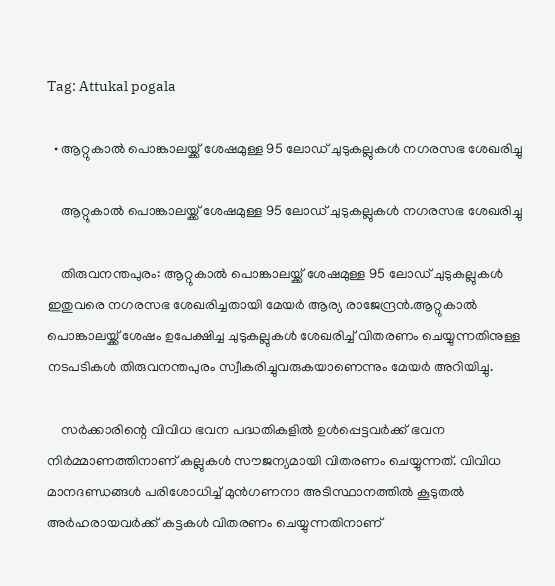Tag: Attukal pogala

  • ആറ്റുകാൽ പൊങ്കാലയ്ക്ക് ശേഷമുള്ള 95 ലോഡ് ചുടുകല്ലുകൾ നഗരസഭ ശേഖരിച്ചു

    ആറ്റുകാൽ പൊങ്കാലയ്ക്ക് ശേഷമുള്ള 95 ലോഡ് ചുടുകല്ലുകൾ നഗരസഭ ശേഖരിച്ചു

    തിരുവനന്തപുരം: ആറ്റുകാൽ പൊങ്കാലയ്ക്ക് ശേഷമുള്ള 95 ലോഡ് ചുടുകല്ലുകൾ ഇതുവരെ നഗരസഭ ശേഖരിച്ചതായി മേയർ ആര്യ രാജേന്ദ്രൻ.ആറ്റുകാൽ പൊങ്കാലയ്ക്ക് ശേഷം ഉപേക്ഷിച്ച ചുടുകല്ലുകൾ ശേഖരിച്ച് വിതരണം ചെയ്യുന്നതിനുള്ള നടപടികൾ തിരുവനന്തപുരം സ്വീകരിച്ചുവരുകയാണെന്നും മേയർ അറിയിച്ചു.

    സർക്കാരിന്റെ വിവിധ ഭവന പദ്ധതികളിൽ ഉൾപ്പെട്ടവർക്ക് ഭവന നിർമ്മാണത്തിനാണ് കല്ലുകൾ സൗജന്യമായി വിതരണം ചെയ്യുന്നത്. വിവിധ മാനദണ്ഡങ്ങൾ പരിശോധിച്ച് മുൻഗണനാ അടിസ്ഥാനത്തിൽ കൂടുതൽ അർഹരായവർക്ക് കട്ടകൾ വിതരണം ചെയ്യുന്നതിനാണ്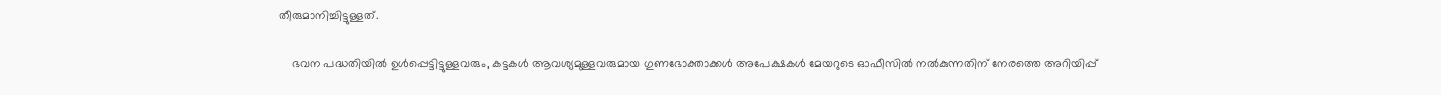തീരുമാനിച്ചിട്ടുള്ളത്.

    ഭവന പദ്ധതിയിൽ ഉൾപ്പെട്ടിട്ടുള്ളവരും, കട്ടകൾ ആവശ്യമുള്ളവരുമായ ഗുണഭോക്താക്കൾ അപേക്ഷകൾ മേയറുടെ ഓഫീസിൽ നൽകുന്നതിന് നേരത്തെ അറിയിപ്പ്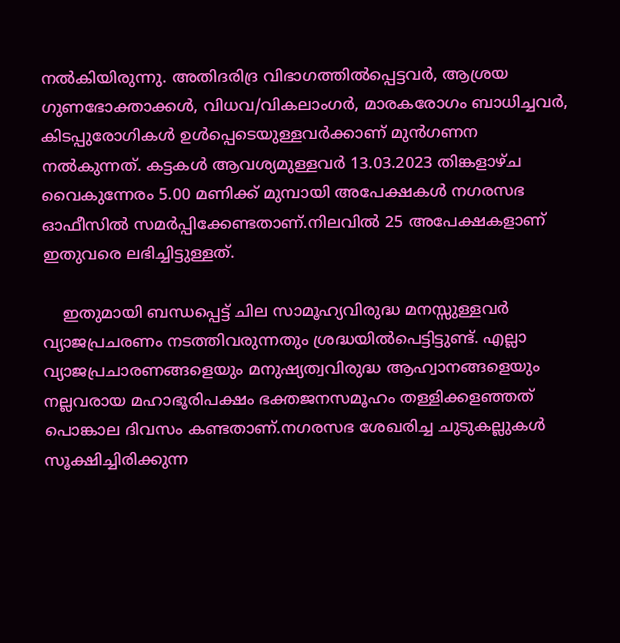നൽകിയിരുന്നു. അതിദരിദ്ര വിഭാഗത്തിൽപ്പെട്ടവർ, ആശ്രയ ഗുണഭോക്താക്കൾ, വിധവ/വികലാംഗർ, മാരകരോഗം ബാധിച്ചവർ, കിടപ്പുരോഗികൾ ഉൾപ്പെടെയുള്ളവർക്കാണ് മുൻഗണന നൽകുന്നത്. കട്ടകൾ ആവശ്യമുള്ളവർ 13.03.2023 തിങ്കളാഴ്ച വൈകുന്നേരം 5.00 മണിക്ക് മുമ്പായി അപേക്ഷകൾ നഗരസഭ ഓഫീസിൽ സമർപ്പിക്കേണ്ടതാണ്.നിലവിൽ 25 അപേക്ഷകളാണ് ഇതുവരെ ലഭിച്ചിട്ടുള്ളത്.

    ഇതുമായി ബന്ധപ്പെട്ട് ചില സാമൂഹ്യവിരുദ്ധ മനസ്സുള്ളവർ വ്യാജപ്രചരണം നടത്തിവരുന്നതും ശ്രദ്ധയിൽപെട്ടിട്ടുണ്ട്. എല്ലാ വ്യാജപ്രചാരണങ്ങളെയും മനുഷ്യത്വവിരുദ്ധ ആഹ്വാനങ്ങളെയും നല്ലവരായ മഹാഭൂരിപക്ഷം ഭക്തജനസമൂഹം തള്ളിക്കളഞ്ഞത് പൊങ്കാല ദിവസം കണ്ടതാണ്.നഗരസഭ ശേഖരിച്ച ചുടുകല്ലുകൾ സൂക്ഷിച്ചിരിക്കുന്ന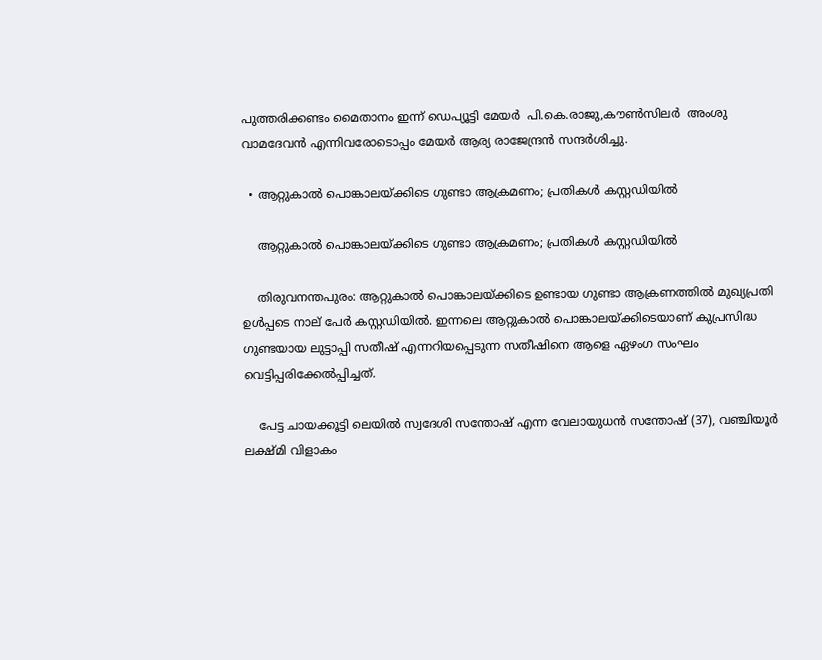പുത്തരിക്കണ്ടം മൈതാനം ഇന്ന് ഡെപ്യൂട്ടി മേയർ  പി.കെ.രാജു,കൗൺസിലർ  അംശു വാമദേവൻ എന്നിവരോടൊപ്പം മേയർ ആര്യ രാജേന്ദ്രൻ സന്ദർശിച്ചു.

  • ആറ്റുകാൽ പൊങ്കാലയ്ക്കിടെ ഗുണ്ടാ ആക്രമണം; പ്രതികൾ കസ്റ്റഡിയിൽ

    ആറ്റുകാൽ പൊങ്കാലയ്ക്കിടെ ഗുണ്ടാ ആക്രമണം; പ്രതികൾ കസ്റ്റഡിയിൽ

    തിരുവനന്തപുരം: ആറ്റുകാൽ പൊങ്കാലയ്ക്കിടെ ഉണ്ടായ ഗുണ്ടാ ആക്രണത്തിൽ മുഖ്യപ്രതി ഉള്‍പ്പടെ നാല് പേർ കസ്റ്റഡിയിൽ. ഇന്നലെ ആറ്റുകാൽ പൊങ്കാലയ്ക്കിടെയാണ് കുപ്രസിദ്ധ ഗുണ്ടയായ ലുട്ടാപ്പി സതീഷ് എന്നറിയപ്പെടുന്ന സതീഷിനെ ആളെ ഏഴംഗ സംഘം വെട്ടിപ്പരിക്കേൽപ്പിച്ചത്.

    പേട്ട ചായക്കൂട്ടി ലെയിൽ സ്വദേശി സന്തോഷ് എന്ന വേലായുധൻ സന്തോഷ് (37), വഞ്ചിയൂർ ലക്ഷ്മി വിളാകം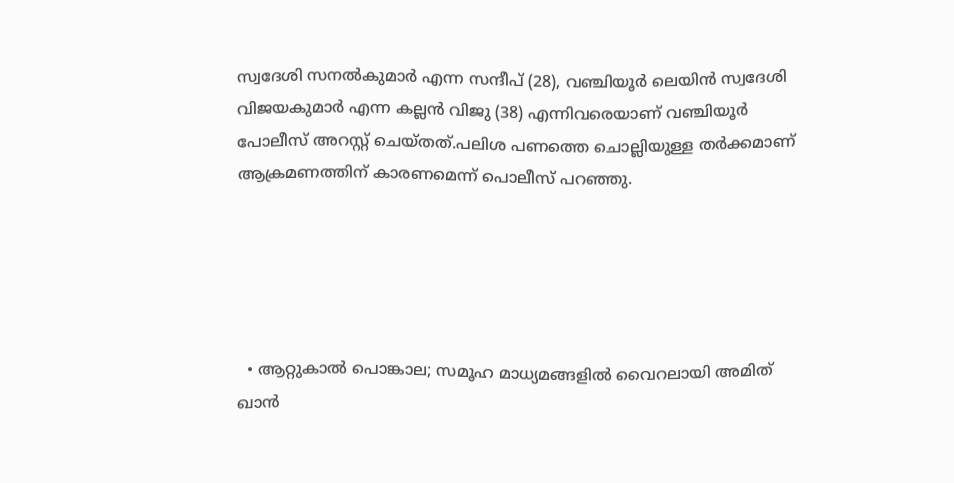സ്വദേശി സനൽകുമാർ എന്ന സന്ദീപ് (28), വഞ്ചിയൂർ ലെയിൻ സ്വദേശി വിജയകുമാർ എന്ന കല്ലൻ വിജു (38) എന്നിവരെയാണ് വഞ്ചിയൂർ പോലീസ് അറസ്റ്റ് ചെയ്തത്.പലിശ പണത്തെ ചൊല്ലിയുള്ള തർക്കമാണ് ആക്രമണത്തിന് കാരണമെന്ന് പൊലീസ് പറഞ്ഞു.





  • ആറ്റുകാൽ പൊങ്കാല; സമൂഹ മാധ്യമങ്ങളിൽ വൈറലായി അമിത് ഖാൻ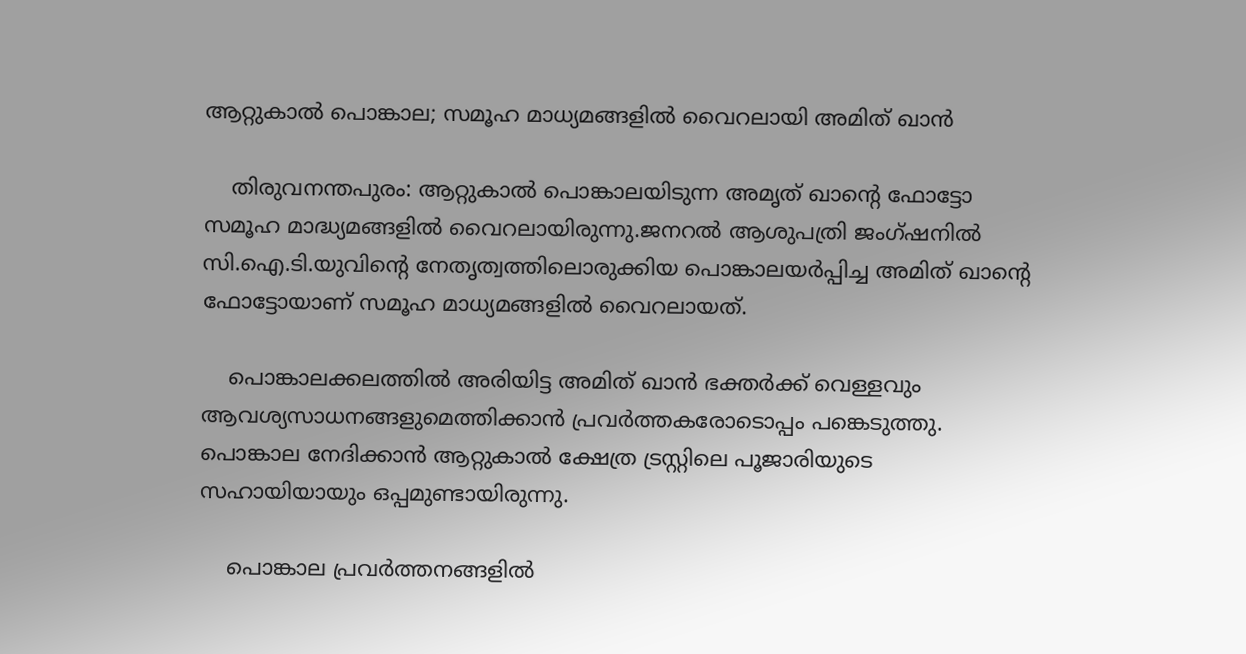ആറ്റുകാൽ പൊങ്കാല; സമൂഹ മാധ്യമങ്ങളിൽ വൈറലായി അമിത് ഖാൻ

    തിരുവനന്തപുരം: ആറ്റുകാൽ പൊങ്കാലയിടുന്ന അമൃത് ഖാന്റെ ഫോട്ടോ സമൂഹ മാദ്ധ്യമങ്ങളിൽ വൈറലായിരുന്നു.ജനറൽ ആശുപത്രി ജംഗ്ഷനിൽ സി.ഐ.ടി.യുവിന്റെ നേതൃത്വത്തിലൊരുക്കിയ പൊങ്കാലയർപ്പിച്ച അമിത് ഖാൻ്റെ ഫോട്ടോയാണ് സമൂഹ മാധ്യമങ്ങളിൽ വൈറലായത്.

    പൊങ്കാലക്കലത്തിൽ അരിയിട്ട അമിത് ഖാൻ ഭക്തർക്ക് വെള്ളവും ആവശ്യസാധനങ്ങളുമെത്തിക്കാൻ പ്രവർത്തകരോടൊപ്പം പങ്കെടുത്തു. പൊങ്കാല നേദിക്കാൻ ആറ്റുകാൽ ക്ഷേത്ര ട്രസ്റ്റിലെ പൂജാരിയുടെ സഹായിയായും ഒപ്പമുണ്ടായിരുന്നു.

    പൊങ്കാല പ്രവർത്തനങ്ങളിൽ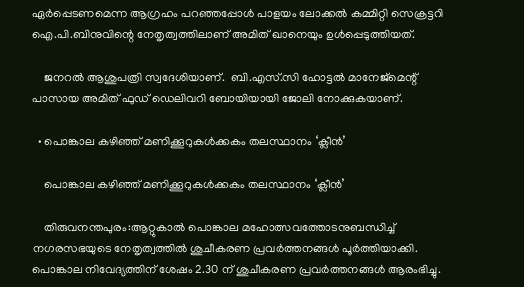ഏർപ്പെടണമെന്ന ആഗ്രഹം പറഞ്ഞപ്പോൾ പാളയം ലോക്കൽ കമ്മിറ്റി സെക്രട്ടറി ഐ.പി.ബിനുവിന്റെ നേതൃത്വത്തിലാണ് അമിത് ഖാനെയും ഉൾപ്പെടുത്തിയത്.

    ജനറൽ ആശുപത്രി സ്വദേശിയാണ്.  ബി.എസ്.സി ഹോട്ടൽ മാനേജ്മെന്റ് പാസായ അമിത് ഫുഡ് ഡെലിവറി ബോയിയായി ജോലി നോക്കുകയാണ്.

  • പൊങ്കാല കഴിഞ്ഞ് മണിക്കൂറുകൾക്കകം തലസ്ഥാനം ‘ക്ലീൻ’

    പൊങ്കാല കഴിഞ്ഞ് മണിക്കൂറുകൾക്കകം തലസ്ഥാനം ‘ക്ലീൻ’

    തിരുവനന്തപുരം:ആറ്റുകാൽ പൊങ്കാല മഹോത്സവത്തോടനുബന്ധിച്ച് നഗരസഭയുടെ നേതൃത്വത്തിൽ ശുചീകരണ പ്രവർത്തനങ്ങൾ പൂർത്തിയാക്കി. പൊങ്കാല നിവേദ്യത്തിന് ശേഷം 2.30 ന് ശുചീകരണ പ്രവർത്തനങ്ങൾ ആരംഭിച്ചു.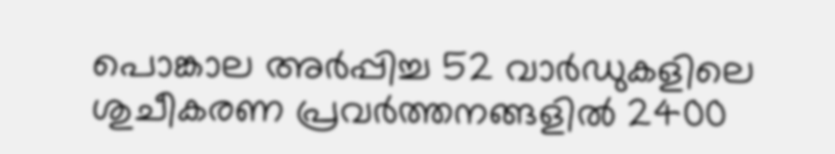പൊങ്കാല അർപ്പിച്ച 52 വാർഡുകളിലെ ശുചീകരണ പ്രവർത്തനങ്ങളിൽ 2400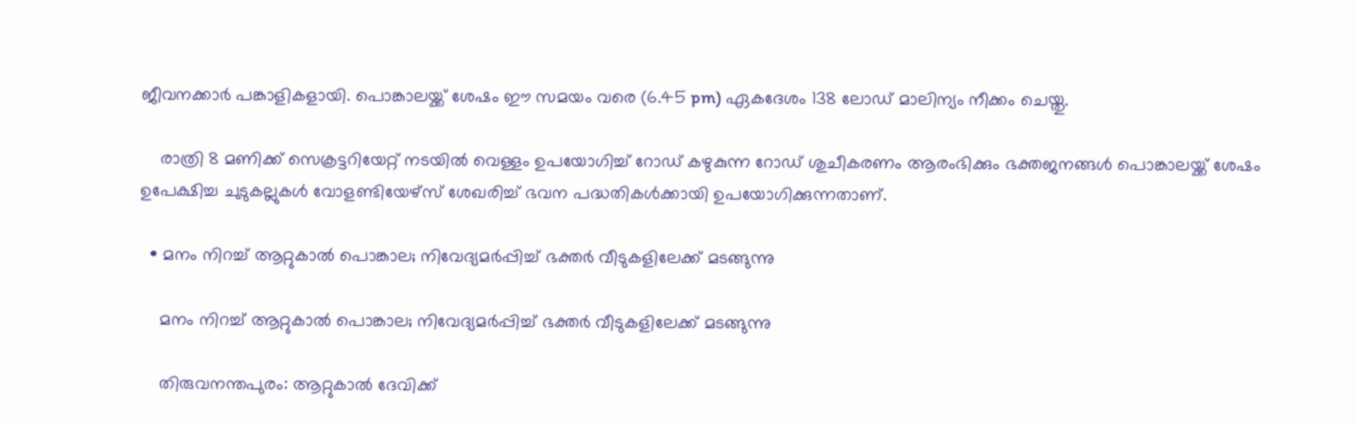ജീവനക്കാർ പങ്കാളികളായി. പൊങ്കാലയ്ക്ക് ശേഷം ഈ സമയം വരെ (6.45 pm) ഏകദേശം 138 ലോഡ് മാലിന്യം നീക്കം ചെയ്തു.

    രാത്രി 8 മണിക്ക് സെക്രട്ടറിയേറ്റ് നടയിൽ വെള്ളം ഉപയോഗിച്ച് റോഡ് കഴുകുന്ന റോഡ് ശുചീകരണം ആരംഭിക്കും ഭക്തജനങ്ങൾ പൊങ്കാലയ്ക്ക് ശേഷം ഉപേക്ഷിച്ച ചുടുകല്ലുകൾ വോളണ്ടിയേഴ്സ് ശേഖരിച്ച് ഭവന പദ്ധതികൾക്കായി ഉപയോഗിക്കുന്നതാണ്.

  • മനം നിറച്ച് ആറ്റുകാൽ പൊങ്കാല; നിവേദ്യമർപ്പിച്ച് ഭക്തർ വീടുകളിലേക്ക് മടങ്ങുന്നു

    മനം നിറച്ച് ആറ്റുകാൽ പൊങ്കാല; നിവേദ്യമർപ്പിച്ച് ഭക്തർ വീടുകളിലേക്ക് മടങ്ങുന്നു

    തിരുവനന്തപുരം: ആറ്റുകാൽ ദേവിക്ക്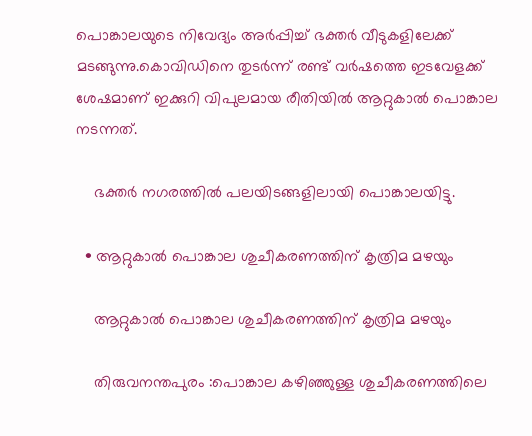പൊങ്കാലയുടെ നിവേദ്യം അർപ്പിച്ച് ഭക്തർ വീടുകളിലേക്ക് മടങ്ങുന്നു.കൊവിഡിനെ തുടർന്ന് രണ്ട് വർഷത്തെ ഇടവേളക്ക് ശേഷമാണ് ഇക്കുറി വിപുലമായ രീതിയിൽ ആറ്റുകാൽ പൊങ്കാല നടന്നത്.

    ഭക്തർ നഗരത്തിൽ പലയിടങ്ങളിലായി പൊങ്കാലയിട്ടു.

  • ആറ്റുകാൽ പൊങ്കാല ശുചീകരണത്തിന് കൃത്രിമ മഴയും

    ആറ്റുകാൽ പൊങ്കാല ശുചീകരണത്തിന് കൃത്രിമ മഴയും

    തിരുവനന്തപുരം :പൊങ്കാല കഴി‍ഞ്ഞുള്ള ശുചീകരണത്തിലെ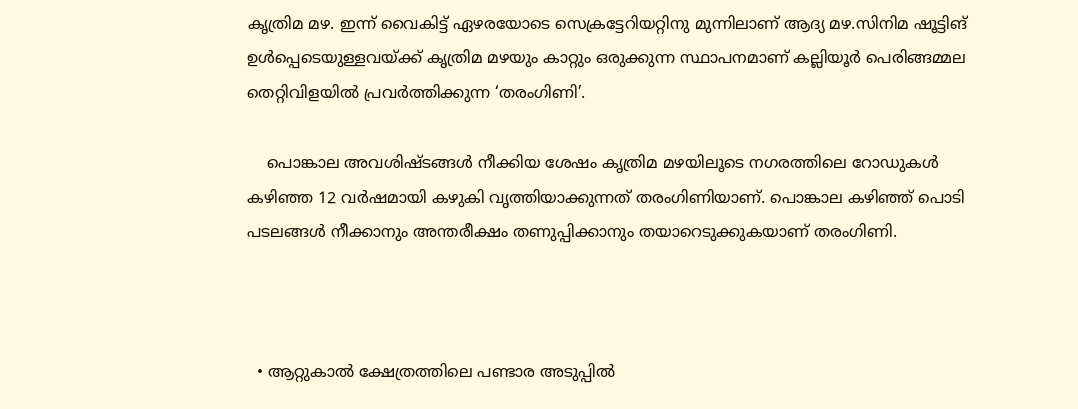കൃത്രിമ മഴ. ഇന്ന് വൈകിട്ട് ഏഴരയോടെ സെക്രട്ടേറിയറ്റിനു മുന്നിലാണ് ആദ്യ മഴ.സിനിമ ഷൂട്ടിങ് ഉൾപ്പെടെയുള്ളവയ്ക്ക് കൃത്രിമ മഴയും കാറ്റും ഒരുക്കുന്ന സ്ഥാപനമാണ് കല്ലിയൂർ പെരിങ്ങമ്മല തെറ്റിവിളയിൽ പ്രവർത്തിക്കുന്ന ‘തരംഗിണി’.

    പൊങ്കാല അവശിഷ്ടങ്ങൾ നീക്കിയ ശേഷം കൃത്രിമ മഴയിലൂടെ നഗരത്തിലെ റോഡുകൾ കഴിഞ്ഞ 12 വർഷമായി കഴുകി വൃത്തിയാക്കുന്നത് തരംഗിണിയാണ്. പൊങ്കാല കഴിഞ്ഞ് പൊടി പടലങ്ങൾ നീക്കാനും അന്തരീക്ഷം തണുപ്പിക്കാനും തയാറെടുക്കുകയാണ് തരംഗിണി.



  • ആറ്റുകാൽ ക്ഷേത്രത്തിലെ പണ്ടാര അടുപ്പിൽ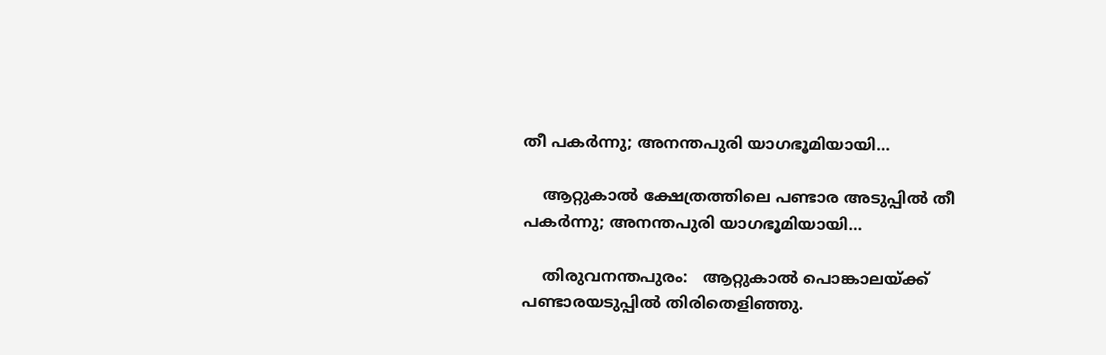തീ പകർന്നു; അനന്തപുരി യാഗഭൂമിയായി…

    ആറ്റുകാൽ ക്ഷേത്രത്തിലെ പണ്ടാര അടുപ്പിൽ തീ പകർന്നു; അനന്തപുരി യാഗഭൂമിയായി…

    തിരുവനന്തപുരം:   ആറ്റുകാൽ പൊങ്കാലയ‌്ക്ക് പണ്ടാരയടുപ്പിൽ തിരിതെളിഞ്ഞു.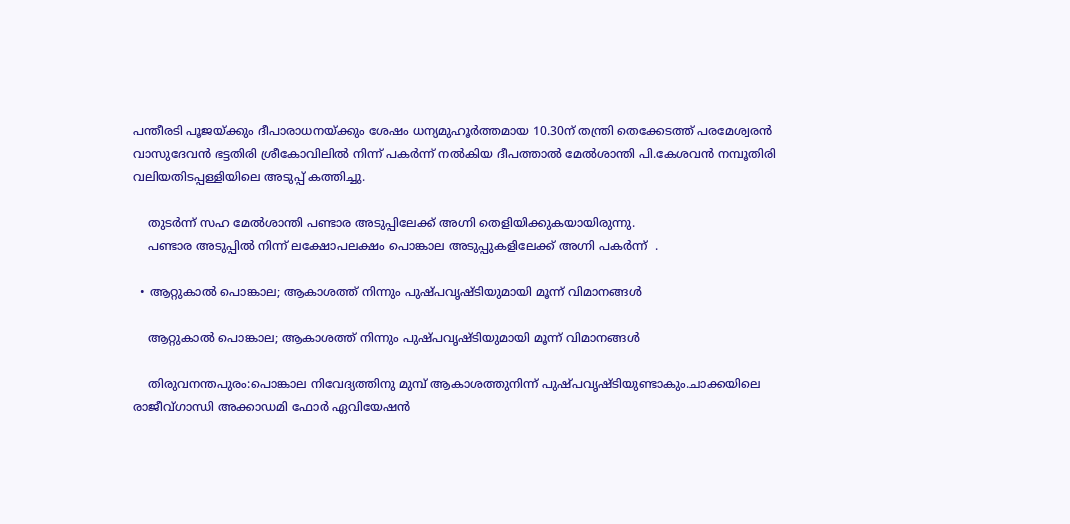പന്തീരടി പൂജയ്ക്കും ദീപാരാധനയ്ക്കും ശേഷം ധന്യമുഹൂർത്തമായ 10.30ന് തന്ത്രി തെക്കേടത്ത് പരമേശ്വരൻ വാസുദേവൻ ഭട്ടതിരി ശ്രീകോവിലിൽ നിന്ന് പകർന്ന് നൽകിയ ദീപത്താൽ മേൽശാന്തി പി.കേശവൻ നമ്പൂതിരി വലിയതിടപ്പള്ളിയിലെ അടുപ്പ് കത്തിച്ചു.

    തുടർന്ന് സഹ മേൽശാന്തി പണ്ടാര അടുപ്പിലേക്ക് അഗ്നി തെളിയിക്കുകയായിരുന്നു.
    പണ്ടാര അടുപ്പിൽ നിന്ന് ലക്ഷോപലക്ഷം പൊങ്കാല അടുപ്പുകളിലേക്ക് അഗ്നി പകർന്ന്  .

  • ആറ്റുകാൽ പൊങ്കാല; ആകാശത്ത് നിന്നും പുഷ്പവൃഷ്ടിയുമായി മൂന്ന് വിമാനങ്ങൾ

    ആറ്റുകാൽ പൊങ്കാല; ആകാശത്ത് നിന്നും പുഷ്പവൃഷ്ടിയുമായി മൂന്ന് വിമാനങ്ങൾ

    തിരുവനന്തപുരം:പൊങ്കാല നിവേദ്യത്തിനു മുമ്പ് ആകാശത്തുനിന്ന് പുഷ്പവൃഷ്ടിയുണ്ടാകും.ചാക്കയിലെ രാജീവ്ഗാന്ധി അക്കാഡമി ഫോർ ഏവിയേഷൻ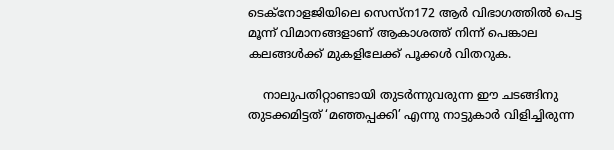ടെക്‌നോളജിയിലെ സെസ്‌ന172 ആർ വിഭാഗത്തിൽ പെട്ട മൂന്ന് വിമാനങ്ങളാണ് ആകാശത്ത് നിന്ന് പെങ്കാല കലങ്ങൾക്ക് മുകളിലേക്ക് പൂക്കൾ വിതറുക.

    നാലുപതിറ്റാണ്ടായി തുടർന്നുവരുന്ന ഈ ചടങ്ങിനു തുടക്കമിട്ടത് ‘മഞ്ഞപ്പക്കി’ എന്നു നാട്ടുകാർ വിളിച്ചിരുന്ന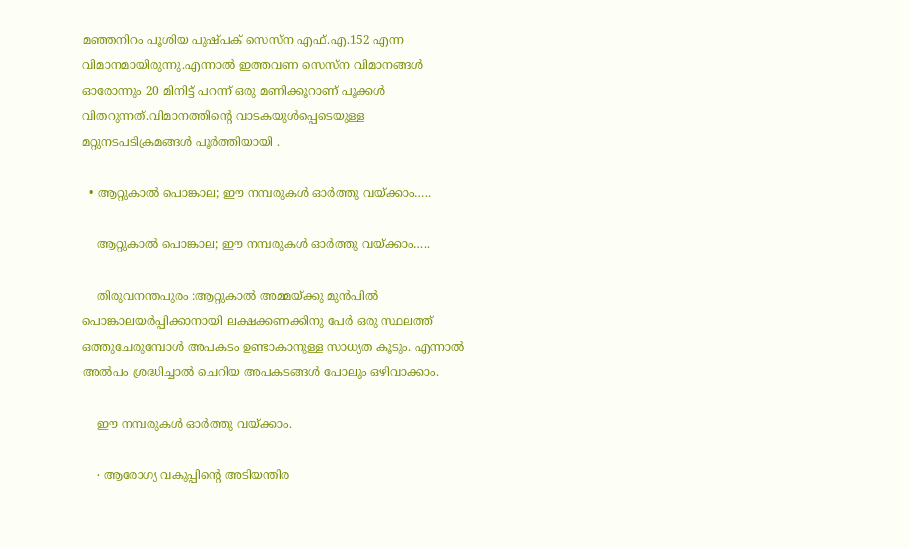മഞ്ഞനിറം പൂശിയ പുഷ്പക്‌ സെസ്‌ന എഫ്.എ.152 എന്ന വിമാനമായിരുന്നു.എന്നാൽ ഇത്തവണ സെസ്‌ന വിമാനങ്ങൾ ഓരോന്നും 20 മിനിട്ട് പറന്ന് ഒരു മണിക്കൂറാണ് പൂക്കൾ വിതറുന്നത്.വിമാനത്തിന്റെ വാടകയുൾപ്പെടെയുള്ള മറ്റുനടപടിക്രമങ്ങൾ പൂർത്തിയായി .

  • ആറ്റുകാൽ പൊങ്കാല; ഈ നമ്പരുകൾ ഓർത്തു വയ്ക്കാം…..

    ആറ്റുകാൽ പൊങ്കാല; ഈ നമ്പരുകൾ ഓർത്തു വയ്ക്കാം…..

    തിരുവനന്തപുരം :ആറ്റുകാൽ അമ്മയ്ക്കു മുൻപിൽ പൊങ്കാലയർപ്പിക്കാനായി ലക്ഷക്കണക്കിനു പേർ ഒരു സ്ഥലത്ത് ഒത്തുചേരുമ്പോൾ അപകടം ഉണ്ടാകാനുള്ള സാധ്യത കൂടും. എന്നാൽ അൽപം ശ്രദ്ധിച്ചാൽ ചെറിയ അപകടങ്ങൾ പോലും ഒഴിവാക്കാം.

    ഈ നമ്പരുകൾ ഓർത്തു വയ്ക്കാം.

    ∙ ആരോഗ്യ വകുപ്പിന്റെ അടിയന്തിര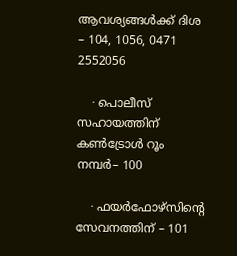ആവശ്യങ്ങൾക്ക് ദിശ – 104, 1056, 0471 2552056

    ∙ പൊലീസ് സഹായത്തിന് കൺട്രോൾ റൂം നമ്പർ– 100

    ∙ ഫയർഫോഴ്സിന്റെ സേവനത്തിന് – 101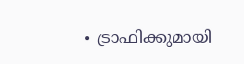∙ ട്രാഫിക്കുമായി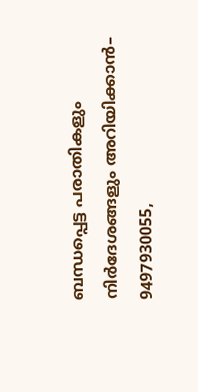ബന്ധപ്പെട്ട പരാതികളും നിർദേശങ്ങളും അറിയിക്കാൻ– 9497930055,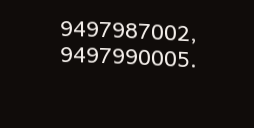9497987002, 9497990005.